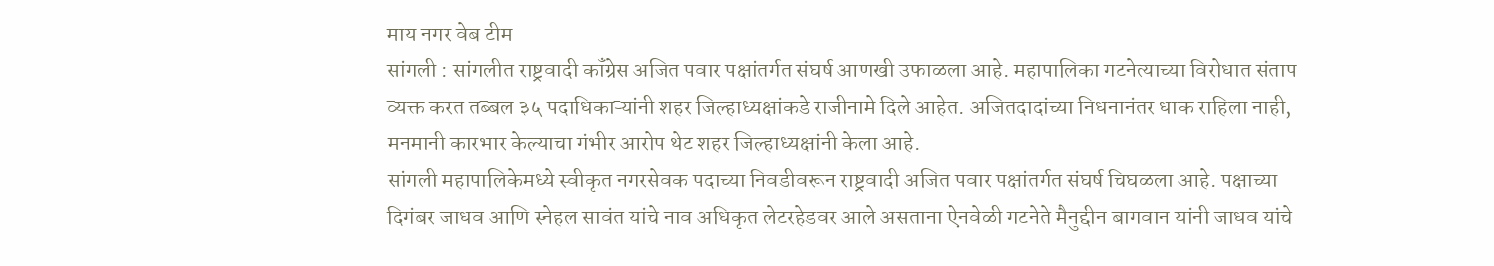माय नगर वेब टीम
सांगली : सांगलीत राष्ट्रवादी कॉंग्रेस अजित पवार पक्षांतर्गत संघर्ष आणखी उफाळला आहे. महापालिका गटनेत्याच्या विरोधात संताप व्यक्त करत तब्बल ३५ पदाधिकाऱ्यांनी शहर जिल्हाध्यक्षांकडे राजीनामे दिले आहेत. अजितदादांच्या निधनानंतर धाक राहिला नाही, मनमानी कारभार केल्याचा गंभीर आरोप थेट शहर जिल्हाध्यक्षांनी केला आहे.
सांगली महापालिकेमध्ये स्वीकृत नगरसेवक पदाच्या निवडीवरून राष्ट्रवादी अजित पवार पक्षांतर्गत संघर्ष चिघळला आहे. पक्षाच्या दिगंबर जाधव आणि स्नेहल सावंत यांचे नाव अधिकृत लेटरहेडवर आले असताना ऐनवेळी गटनेते मैनुद्दीन बागवान यांनी जाधव यांचे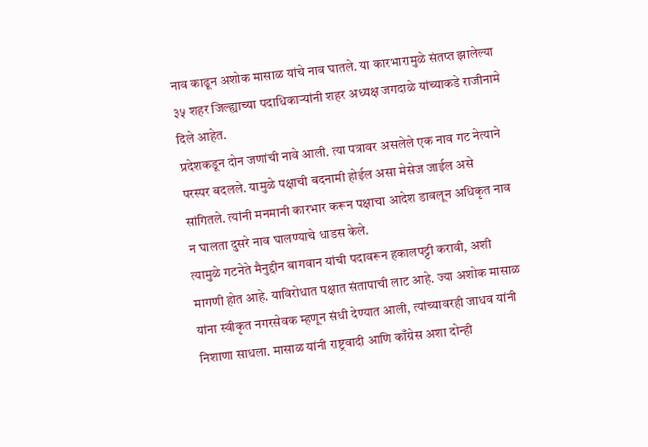नाव काढून अशोक मासाळ यांचे नाव घातले. या कारभारामुळे संतप्त झालेल्या ३५ शहर जिल्ह्याच्या पदाधिकाऱ्यांनी शहर अध्यक्ष जगदाळे यांच्याकडे राजीनामे दिले आहेत.
प्रदेशकडून दोन जणांची नावे आली. त्या पत्रावर असलेले एक नाव गट नेत्याने परस्पर बदलले. यामुळे पक्षाची बदनामी होईल असा मेसेज जाईल असे सांगितले. त्यांनी मनमानी कारभार करून पक्षाचा आदेश डावलून अधिकृत नाव न घालता दुसरे नाव घालण्याचे धाडस केले.
त्यामुळे गटनेते मैनुद्दीन बागवान यांची पदावरून हकालपट्टी करावी, अशी मागणी होत आहे. याविरोधात पक्षात संतापाची लाट आहे. ज्या अशोक मासाळ यांना स्वीकृत नगरसेवक म्हणून संधी देण्यात आली, त्यांच्यावरही जाधव यांनी निशाणा साधला. मासाळ यांनी राष्ट्रवादी आणि काँग्रेस अशा दोन्ही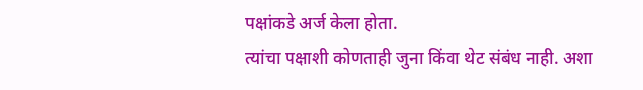पक्षांकडे अर्ज केला होता.
त्यांचा पक्षाशी कोणताही जुना किंवा थेट संबंध नाही. अशा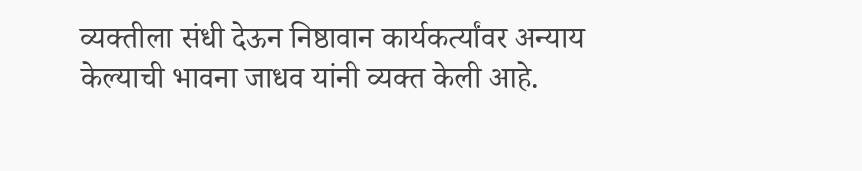व्यक्तीला संधी देऊन निष्ठावान कार्यकर्त्यांवर अन्याय केल्याची भावना जाधव यांनी व्यक्त केली आहे.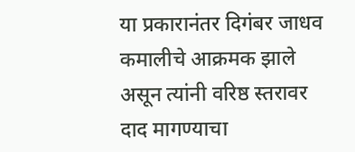या प्रकारानंतर दिगंबर जाधव कमालीचे आक्रमक झाले असून त्यांनी वरिष्ठ स्तरावर दाद मागण्याचा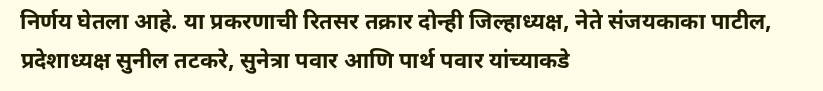निर्णय घेतला आहे. या प्रकरणाची रितसर तक्रार दोन्ही जिल्हाध्यक्ष, नेते संजयकाका पाटील, प्रदेशाध्यक्ष सुनील तटकरे, सुनेत्रा पवार आणि पार्थ पवार यांच्याकडे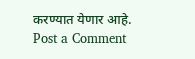करण्यात येणार आहे.
Post a Comment